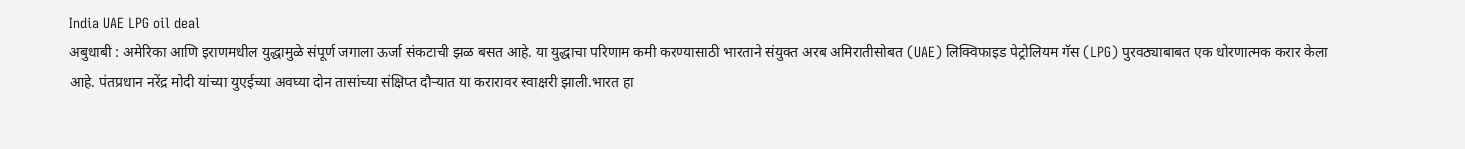India UAE LPG oil deal
अबुधाबी : अमेरिका आणि इराणमधील युद्धामुळे संपूर्ण जगाला ऊर्जा संकटाची झळ बसत आहे. या युद्धाचा परिणाम कमी करण्यासाठी भारताने संयुक्त अरब अमिरातीसोबत (UAE) लिक्विफाइड पेट्रोलियम गॅस (LPG) पुरवठ्याबाबत एक धोरणात्मक करार केला आहे. पंतप्रधान नरेंद्र मोदी यांच्या युएईच्या अवघ्या दोन तासांच्या संक्षिप्त दौऱ्यात या करारावर स्वाक्षरी झाली.भारत हा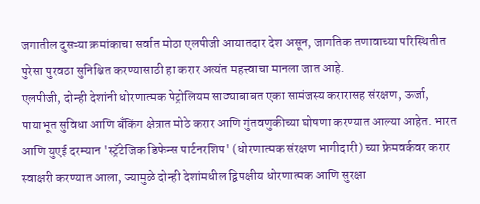जगातील दुसऱ्या क्रमांकाचा सर्वात मोठा एलपीजी आयातदार देश असून, जागतिक तणावाच्या परिस्थितीत पुरेसा पुरवठा सुनिश्चित करण्यासाठी हा करार अत्यंत महत्त्वाचा मानला जात आहे.
एलपीजी, दोन्ही देशांनी धोरणात्मक पेट्रोलियम साठ्याबाबत एका सामंजस्य करारासह संरक्षण, ऊर्जा, पायाभूत सुविधा आणि बँकिंग क्षेत्रात मोठे करार आणि गुंतवणुकीच्या घोषणा करण्यात आल्या आहेत. भारत आणि युएई दरम्यान 'स्ट्रॅटेजिक डिफेन्स पार्टनरशिप' (धोरणात्मक संरक्षण भागीदारी) च्या फ्रेमवर्कवर करार स्वाक्षरी करण्यात आला, ज्यामुळे दोन्ही देशांमधील द्विपक्षीय धोरणात्मक आणि सुरक्षा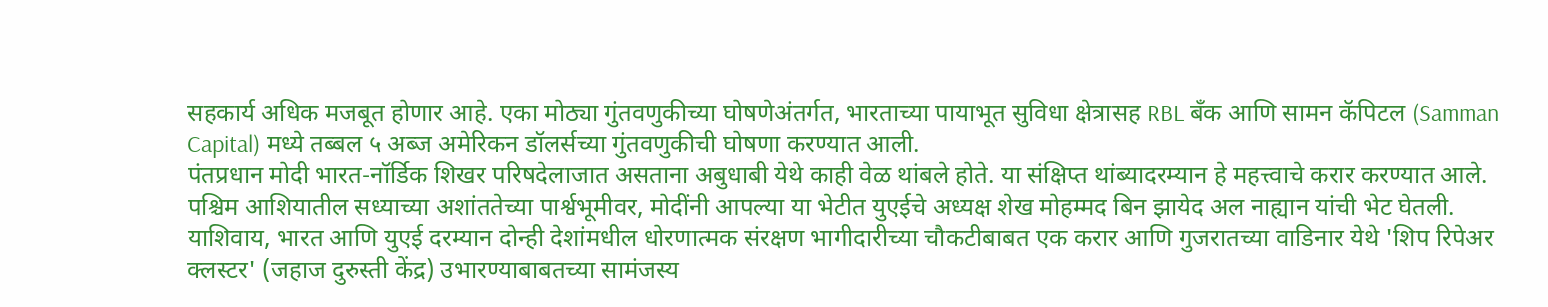सहकार्य अधिक मजबूत होणार आहे. एका मोठ्या गुंतवणुकीच्या घोषणेअंतर्गत, भारताच्या पायाभूत सुविधा क्षेत्रासह RBL बँक आणि सामन कॅपिटल (Samman Capital) मध्ये तब्बल ५ अब्ज अमेरिकन डॉलर्सच्या गुंतवणुकीची घोषणा करण्यात आली.
पंतप्रधान मोदी भारत-नॉर्डिक शिखर परिषदेलाजात असताना अबुधाबी येथे काही वेळ थांबले होते. या संक्षिप्त थांब्यादरम्यान हे महत्त्वाचे करार करण्यात आले. पश्चिम आशियातील सध्याच्या अशांततेच्या पार्श्वभूमीवर, मोदींनी आपल्या या भेटीत युएईचे अध्यक्ष शेख मोहम्मद बिन झायेद अल नाह्यान यांची भेट घेतली. याशिवाय, भारत आणि युएई दरम्यान दोन्ही देशांमधील धोरणात्मक संरक्षण भागीदारीच्या चौकटीबाबत एक करार आणि गुजरातच्या वाडिनार येथे 'शिप रिपेअर क्लस्टर' (जहाज दुरुस्ती केंद्र) उभारण्याबाबतच्या सामंजस्य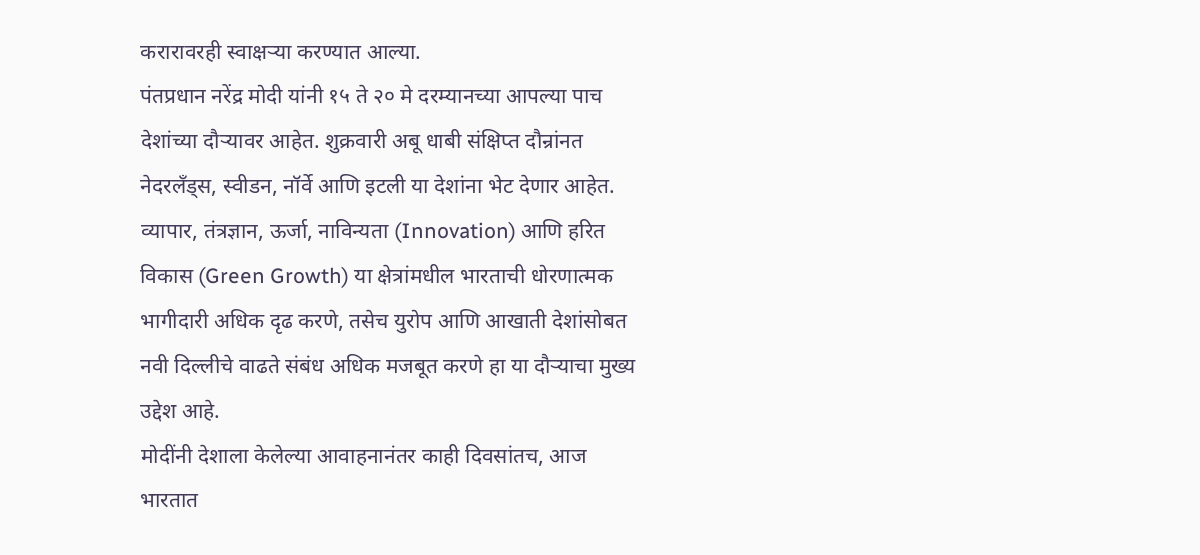करारावरही स्वाक्षऱ्या करण्यात आल्या.
पंतप्रधान नरेंद्र मोदी यांनी १५ ते २० मे दरम्यानच्या आपल्या पाच देशांच्या दौऱ्यावर आहेत. शुक्रवारी अबू धाबी संक्षिप्त दौन्रांनत नेदरलँड्स, स्वीडन, नॉर्वे आणि इटली या देशांना भेट देणार आहेत. व्यापार, तंत्रज्ञान, ऊर्जा, नाविन्यता (Innovation) आणि हरित विकास (Green Growth) या क्षेत्रांमधील भारताची धोरणात्मक भागीदारी अधिक दृढ करणे, तसेच युरोप आणि आखाती देशांसोबत नवी दिल्लीचे वाढते संबंध अधिक मजबूत करणे हा या दौऱ्याचा मुख्य उद्देश आहे.
मोदींनी देशाला केलेल्या आवाहनानंतर काही दिवसांतच, आज भारतात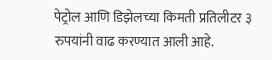पेट्रोल आणि डिझेलच्या किमती प्रतिलीटर ३ रुपयांनी वाढ करण्यात आली आहे.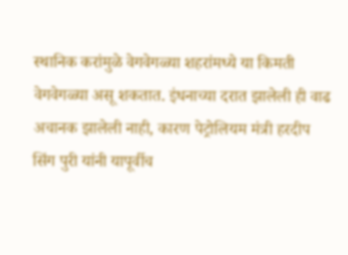स्थानिक करांमुळे वेगवेगळ्या शहरांमध्ये या किमती वेगवेगळ्या असू शकतात. इंधनाच्या दरात झालेली ही वाढ अचानक झालेली नाही, कारण पेट्रोलियम मंत्री हरदीप सिंग पुरी यांनी यापूर्वीच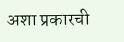अशा प्रकारची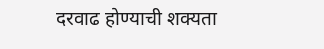दरवाढ होण्याची शक्यता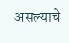असल्याचे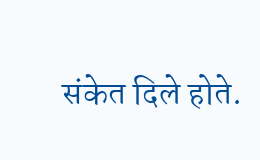संकेत दिले होते.